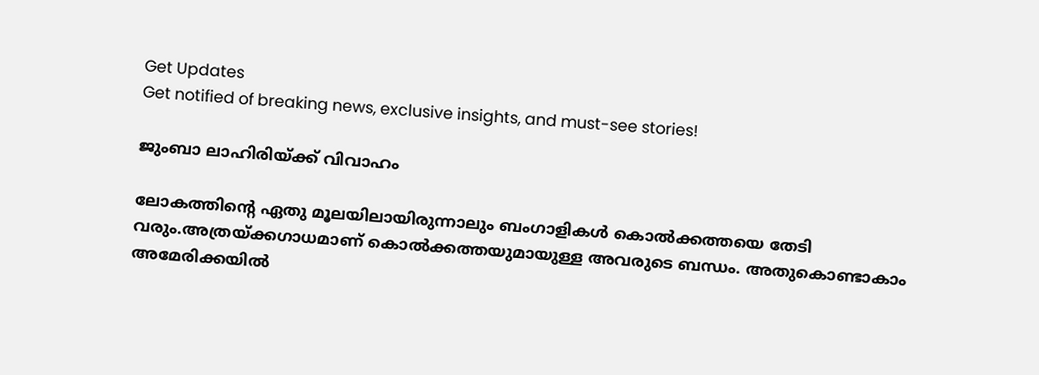Get Updates
Get notified of breaking news, exclusive insights, and must-see stories!

ജുംബാ ലാഹിരിയ്ക്ക് വിവാഹം

ലോകത്തിന്റെ ഏതു മൂലയിലായിരുന്നാലും ബംഗാളികള്‍ കൊല്‍ക്കത്തയെ തേടി വരും.അത്രയ്ക്കഗാധമാണ് കൊല്‍ക്കത്തയുമായുള്ള അവരുടെ ബന്ധം. അതുകൊണ്ടാകാം അമേരിക്കയില്‍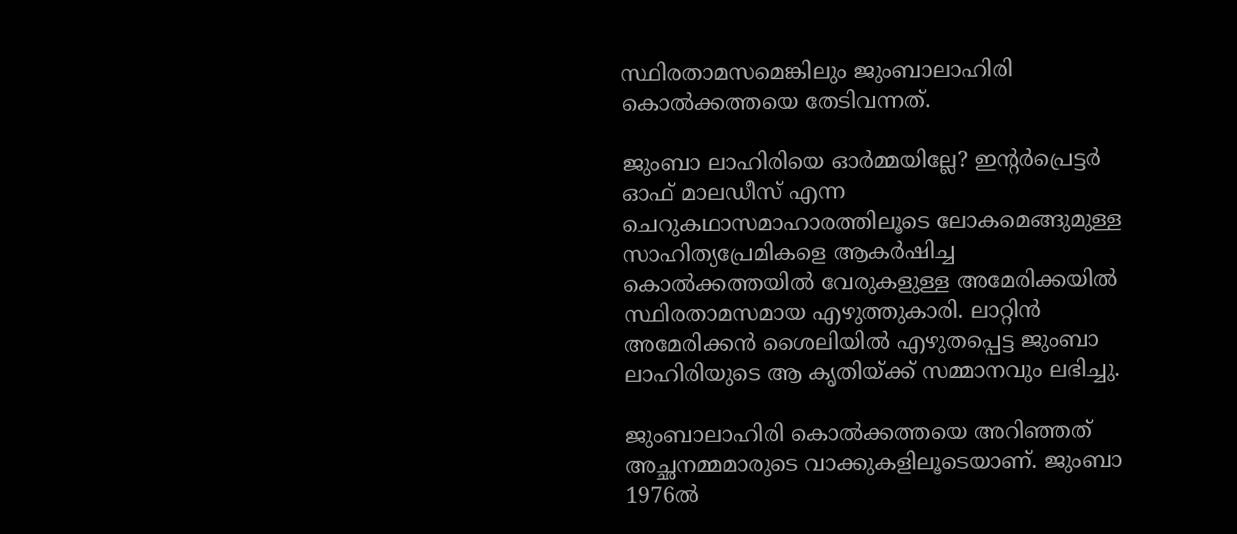സ്ഥിരതാമസമെങ്കിലും ജുംബാലാഹിരി കൊല്‍ക്കത്തയെ തേടിവന്നത്.

ജുംബാ ലാഹിരിയെ ഓര്‍മ്മയില്ലേ? ഇന്റര്‍പ്രെട്ടര്‍ ഓഫ് മാലഡീസ് എന്ന ചെറുകഥാസമാഹാരത്തിലൂടെ ലോകമെങ്ങുമുള്ള സാഹിത്യപ്രേമികളെ ആകര്‍ഷിച്ച കൊല്‍ക്കത്തയില്‍ വേരുകളുള്ള അമേരിക്കയില്‍ സ്ഥിരതാമസമായ എഴുത്തുകാരി. ലാറ്റിന്‍ അമേരിക്കന്‍ ശൈലിയില്‍ എഴുതപ്പെട്ട ജുംബാ ലാഹിരിയുടെ ആ കൃതിയ്ക്ക് സമ്മാനവും ലഭിച്ചു.

ജുംബാലാഹിരി കൊല്‍ക്കത്തയെ അറിഞ്ഞത് അച്ഛനമ്മമാരുടെ വാക്കുകളിലൂടെയാണ്. ജുംബാ 1976ല്‍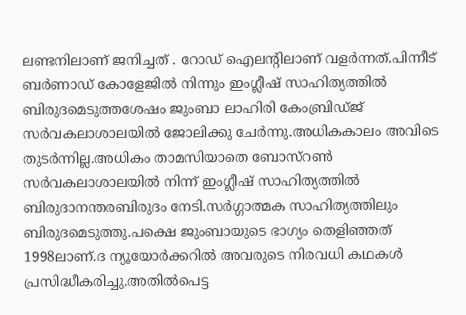ലണ്ടനിലാണ് ജനിച്ചത് . റോഡ് ഐലന്റിലാണ് വളര്‍ന്നത്.പിന്നീട് ബര്‍ണാഡ് കോളേജില്‍ നിന്നും ഇംഗ്ലീഷ് സാഹിത്യത്തില്‍ ബിരുദമെടുത്തശേഷം ജുംബാ ലാഹിരി കേംബ്രിഡ്ജ് സര്‍വകലാശാലയില്‍ ജോലിക്കു ചേര്‍ന്നു.അധികകാലം അവിടെ തുടര്‍ന്നില്ല.അധികം താമസിയാതെ ബോസ്റണ്‍ സര്‍വകലാശാലയില്‍ നിന്ന് ഇംഗ്ലീഷ് സാഹിത്യത്തില്‍ ബിരുദാനന്തരബിരുദം നേടി.സര്‍ഗ്ഗാത്മക സാഹിത്യത്തിലും ബിരുദമെടുത്തു.പക്ഷെ ജുംബായുടെ ഭാഗ്യം തെളിഞ്ഞത് 1998ലാണ്.ദ ന്യൂയോര്‍ക്കറില്‍ അവരുടെ നിരവധി കഥകള്‍ പ്രസിദ്ധീകരിച്ചു.അതില്‍പെട്ട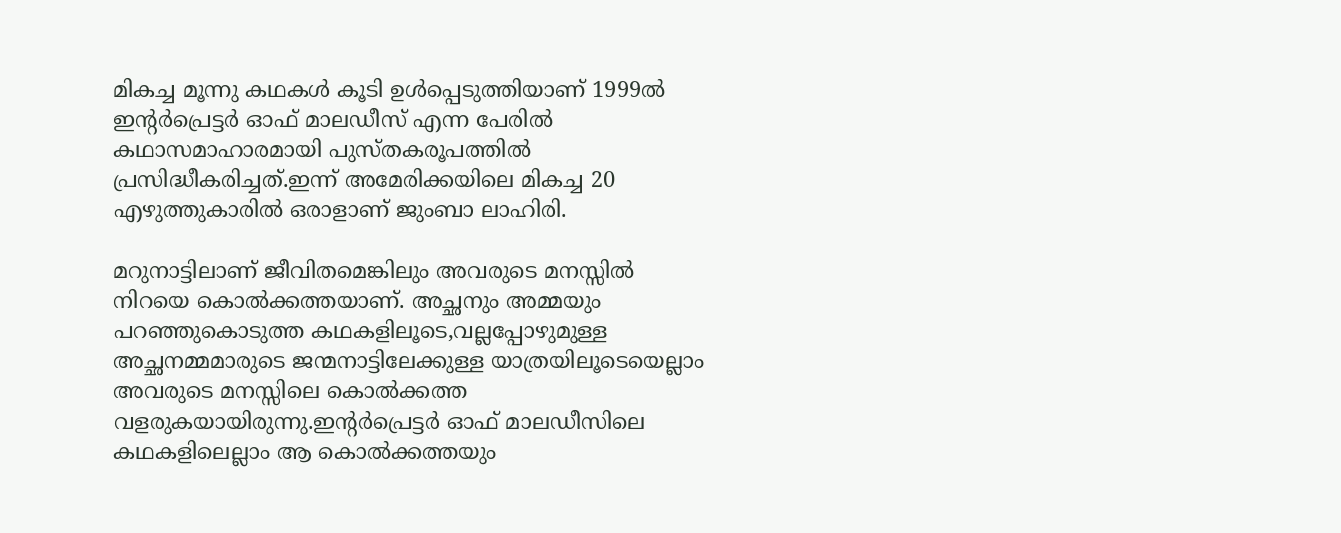മികച്ച മൂന്നു കഥകള്‍ കൂടി ഉള്‍പ്പെടുത്തിയാണ് 1999ല്‍ ഇന്റര്‍പ്രെട്ടര്‍ ഓഫ് മാലഡീസ് എന്ന പേരില്‍ കഥാസമാഹാരമായി പുസ്തകരൂപത്തില്‍ പ്രസിദ്ധീകരിച്ചത്.ഇന്ന് അമേരിക്കയിലെ മികച്ച 20 എഴുത്തുകാരില്‍ ഒരാളാണ് ജുംബാ ലാഹിരി.

മറുനാട്ടിലാണ് ജീവിതമെങ്കിലും അവരുടെ മനസ്സില്‍ നിറയെ കൊല്‍ക്കത്തയാണ്. അച്ഛനും അമ്മയും പറഞ്ഞുകൊടുത്ത കഥകളിലൂടെ,വല്ലപ്പോഴുമുള്ള അച്ഛനമ്മമാരുടെ ജന്മനാട്ടിലേക്കുള്ള യാത്രയിലൂടെയെല്ലാം അവരുടെ മനസ്സിലെ കൊല്‍ക്കത്ത വളരുകയായിരുന്നു.ഇന്റര്‍പ്രെട്ടര്‍ ഓഫ് മാലഡീസിലെ കഥകളിലെല്ലാം ആ കൊല്‍ക്കത്തയും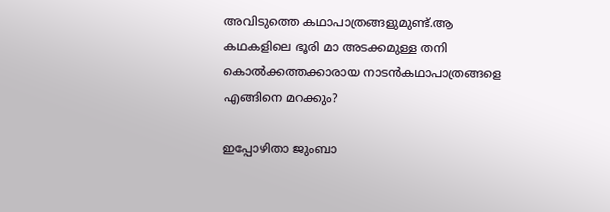അവിടുത്തെ കഥാപാത്രങ്ങളുമുണ്ട്.ആ കഥകളിലെ ഭൂരി മാ അടക്കമുള്ള തനി കൊല്‍ക്കത്തക്കാരായ നാടന്‍കഥാപാത്രങ്ങളെ എങ്ങിനെ മറക്കും?

ഇപ്പോഴിതാ ജുംബാ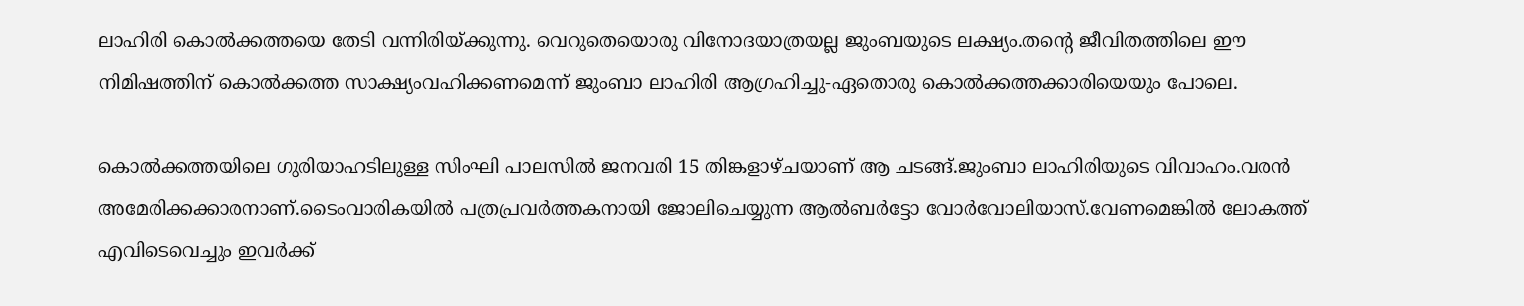ലാഹിരി കൊല്‍ക്കത്തയെ തേടി വന്നിരിയ്ക്കുന്നു. വെറുതെയൊരു വിനോദയാത്രയല്ല ജുംബയുടെ ലക്ഷ്യം.തന്റെ ജീവിതത്തിലെ ഈ നിമിഷത്തിന് കൊല്‍ക്കത്ത സാക്ഷ്യംവഹിക്കണമെന്ന് ജുംബാ ലാഹിരി ആഗ്രഹിച്ചു-ഏതൊരു കൊല്‍ക്കത്തക്കാരിയെയും പോലെ.

കൊല്‍ക്കത്തയിലെ ഗുരിയാഹടിലുള്ള സിംഘി പാലസില്‍ ജനവരി 15 തിങ്കളാഴ്ചയാണ് ആ ചടങ്ങ്.ജുംബാ ലാഹിരിയുടെ വിവാഹം.വരന്‍ അമേരിക്കക്കാരനാണ്.ടൈംവാരികയില്‍ പത്രപ്രവര്‍ത്തകനായി ജോലിചെയ്യുന്ന ആല്‍ബര്‍ട്ടോ വോര്‍വോലിയാസ്.വേണമെങ്കില്‍ ലോകത്ത് എവിടെവെച്ചും ഇവര്‍ക്ക്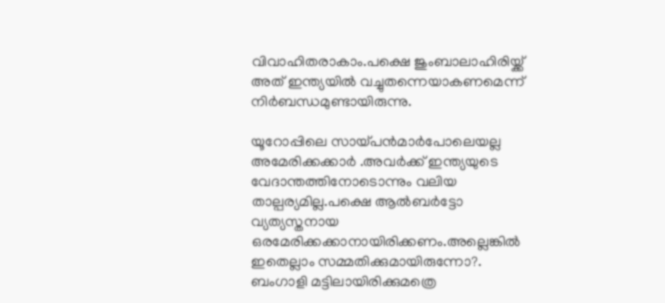വിവാഹിതരാകാം.പക്ഷെ ജുംബാലാഹിരിയ്ക്ക് അത് ഇന്ത്യയില്‍ വച്ചുതന്നെയാകണമെന്ന് നിര്‍ബന്ധമുണ്ടായിരുന്നു.

യൂറോപ്പിലെ സായ്പന്‍മാര്‍പോലെയല്ല അമേരിക്കക്കാര്‍ .അവര്‍ക്ക് ഇന്ത്യയുടെ വേദാന്തത്തിനോടൊന്നും വലിയ താല്പര്യമില്ല.പക്ഷെ ആല്‍ബര്‍ട്ടോ വ്യത്യസ്തനായ ഒരമേരിക്കക്കാനായിരിക്കണം.അല്ലെങ്കില്‍ ഇതെല്ലാം സമ്മതിക്കുമായിരുന്നോ?. ബംഗാളി മട്ടിലായിരിക്കുമത്രെ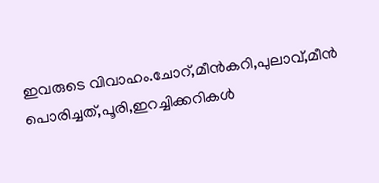ഇവരുടെ വിവാഹം.ചോറ്,മീന്‍കറി,പുലാവ്,മീന്‍ പൊരിച്ചത്,പൂരി,ഇറച്ചിക്കറികള്‍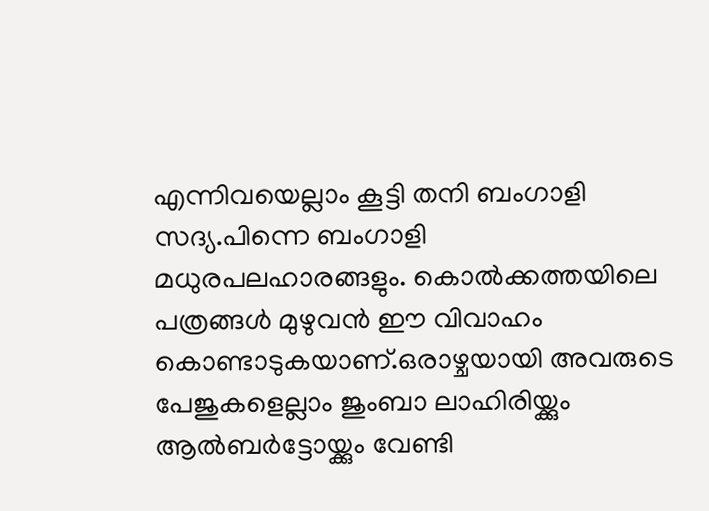എന്നിവയെല്ലാം കൂട്ടി തനി ബംഗാളി സദ്യ.പിന്നെ ബംഗാളി മധുരപലഹാരങ്ങളും. കൊല്‍ക്കത്തയിലെ പത്രങ്ങള്‍ മുഴുവന്‍ ഈ വിവാഹം കൊണ്ടാടുകയാണ്.ഒരാഴ്ചയായി അവരുടെ പേജുകളെല്ലാം ജുംബാ ലാഹിരിയ്ക്കും ആല്‍ബര്‍ട്ടോയ്ക്കും വേണ്ടി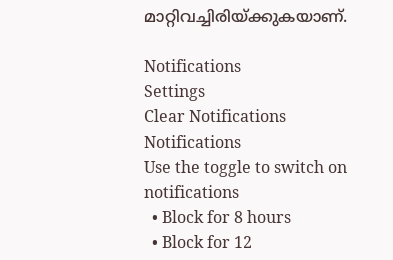മാറ്റിവച്ചിരിയ്ക്കുകയാണ്.

Notifications
Settings
Clear Notifications
Notifications
Use the toggle to switch on notifications
  • Block for 8 hours
  • Block for 12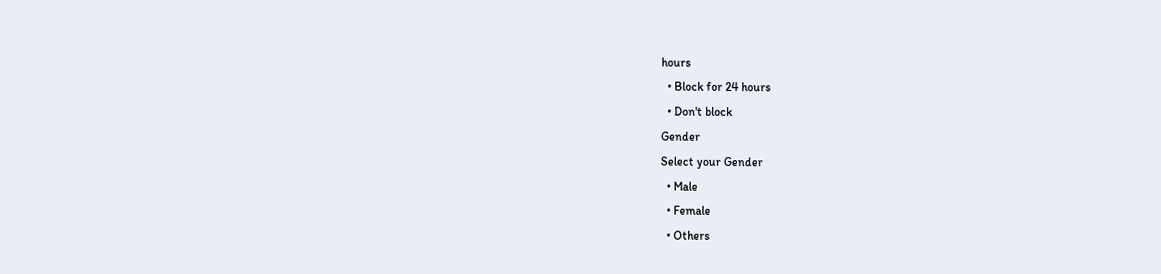hours
  • Block for 24 hours
  • Don't block
Gender
Select your Gender
  • Male
  • Female
  • Others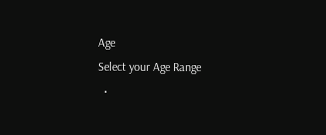Age
Select your Age Range
  •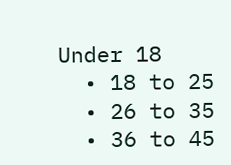Under 18
  • 18 to 25
  • 26 to 35
  • 36 to 45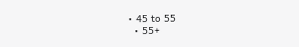• 45 to 55
  • 55+